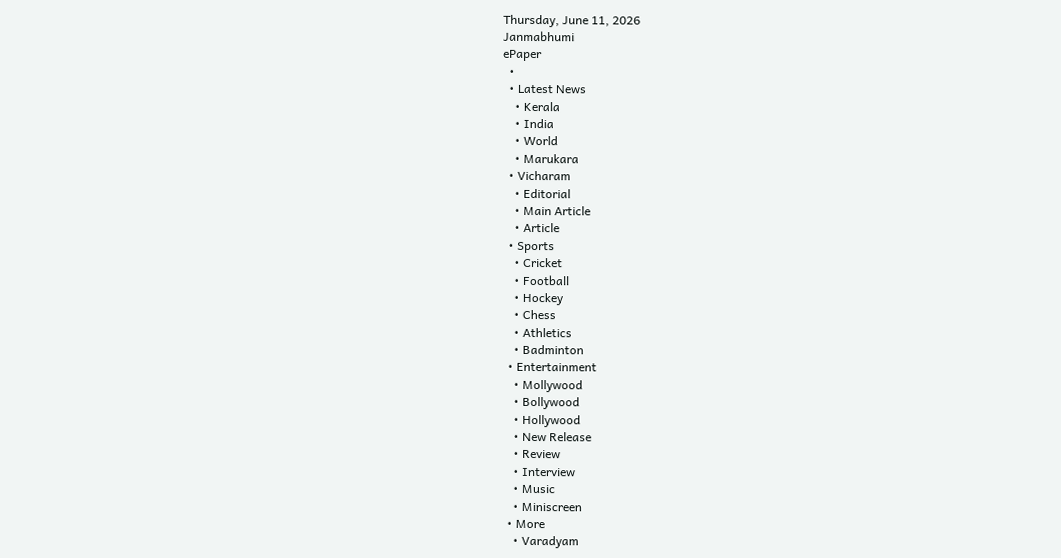Thursday, June 11, 2026
Janmabhumi
ePaper
  •
  • Latest News
    • Kerala
    • India
    • World
    • Marukara
  • Vicharam
    • Editorial
    • Main Article
    • Article
  • Sports
    • Cricket
    • Football
    • Hockey
    • Chess
    • Athletics
    • Badminton
  • Entertainment
    • Mollywood
    • Bollywood
    • Hollywood
    • New Release
    • Review
    • Interview
    • Music
    • Miniscreen
  • More
    • Varadyam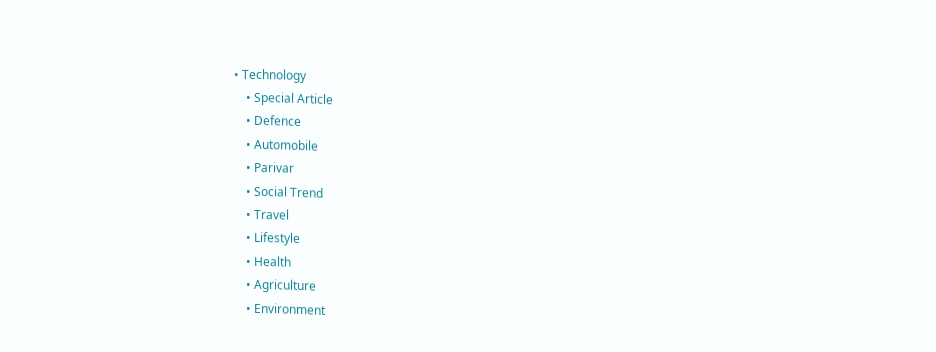• Technology
    • Special Article
    • Defence
    • Automobile
    • Parivar
    • Social Trend
    • Travel
    • Lifestyle
    • Health
    • Agriculture
    • Environment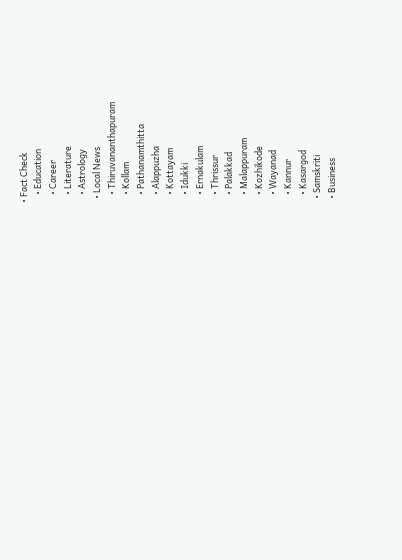• Fact Check
    • Education
    • Career
    • Literature
    • Astrology
  • Local News
    • Thiruvananthapuram
    • Kollam
    • Pathanamthitta
    • Alappuzha
    • Kottayam
    • Idukki
    • Ernakulam
    • Thrissur
    • Palakkad
    • Malappuram
    • Kozhikode
    • Wayanad
    • Kannur
    • Kasargod
  • Samskriti
  • Business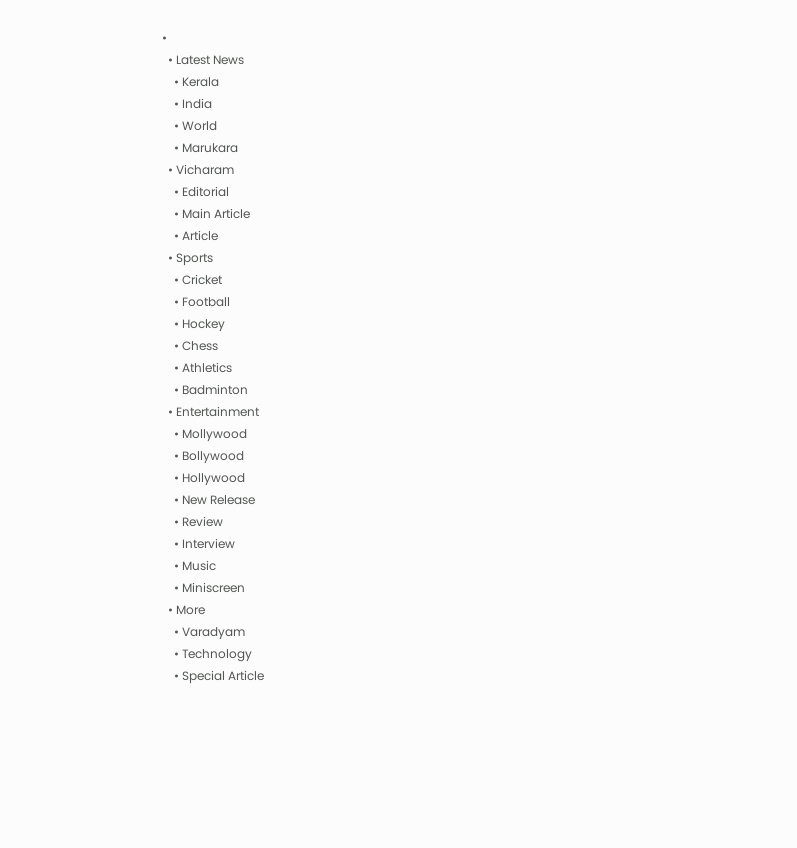•
  • Latest News
    • Kerala
    • India
    • World
    • Marukara
  • Vicharam
    • Editorial
    • Main Article
    • Article
  • Sports
    • Cricket
    • Football
    • Hockey
    • Chess
    • Athletics
    • Badminton
  • Entertainment
    • Mollywood
    • Bollywood
    • Hollywood
    • New Release
    • Review
    • Interview
    • Music
    • Miniscreen
  • More
    • Varadyam
    • Technology
    • Special Article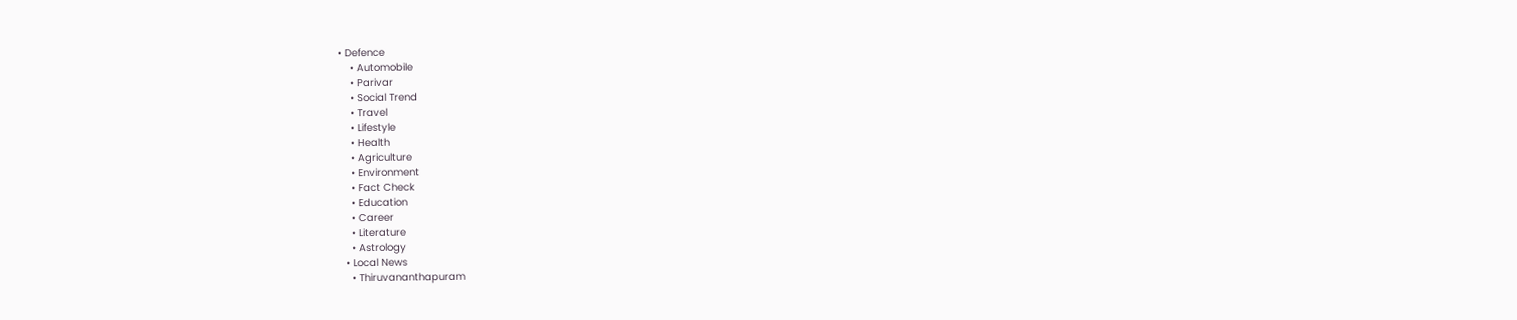• Defence
    • Automobile
    • Parivar
    • Social Trend
    • Travel
    • Lifestyle
    • Health
    • Agriculture
    • Environment
    • Fact Check
    • Education
    • Career
    • Literature
    • Astrology
  • Local News
    • Thiruvananthapuram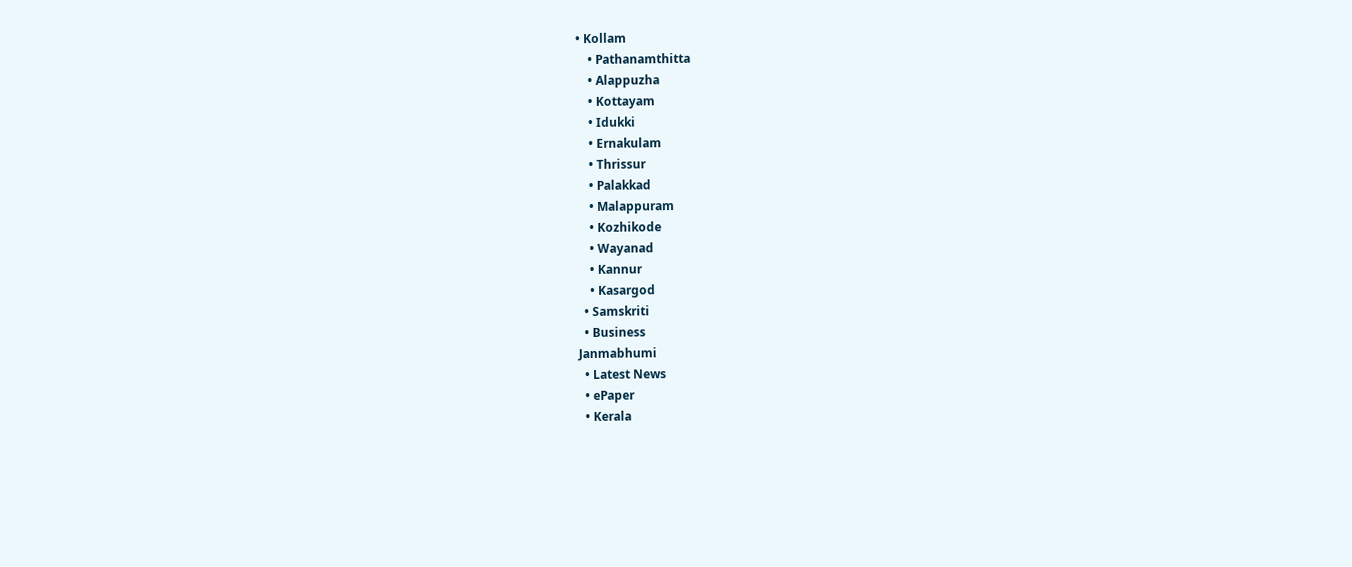• Kollam
    • Pathanamthitta
    • Alappuzha
    • Kottayam
    • Idukki
    • Ernakulam
    • Thrissur
    • Palakkad
    • Malappuram
    • Kozhikode
    • Wayanad
    • Kannur
    • Kasargod
  • Samskriti
  • Business
Janmabhumi
  • Latest News
  • ePaper
  • Kerala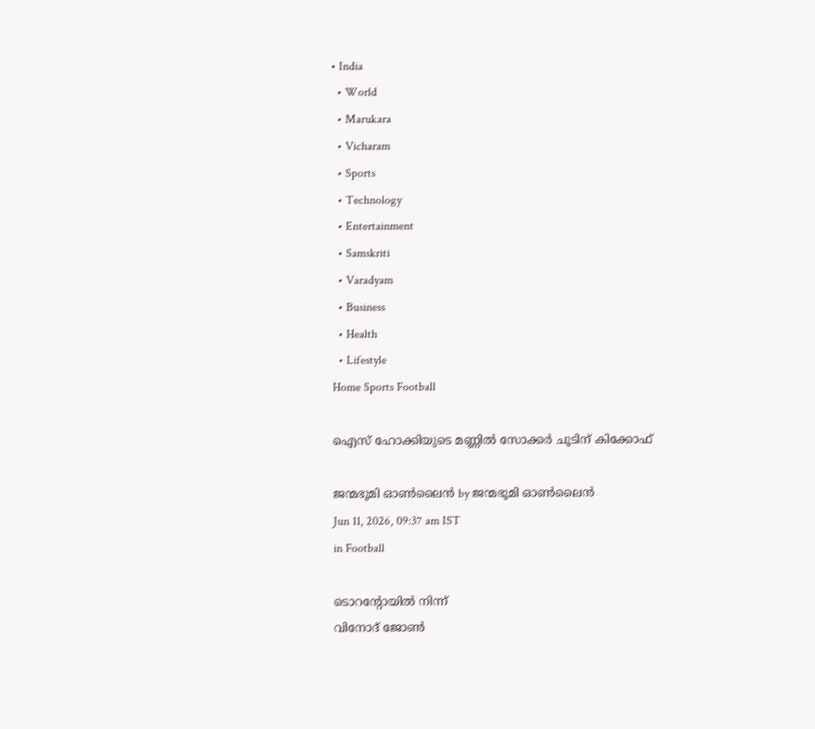• India
  • World
  • Marukara
  • Vicharam
  • Sports
  • Technology
  • Entertainment
  • Samskriti
  • Varadyam
  • Business
  • Health
  • Lifestyle
Home Sports Football

ഐസ് ഹോക്കിയുടെ മണ്ണില്‍ സോക്കര്‍ ചൂടിന് കിക്കോഫ്

ജന്മഭൂമി ഓണ്‍ലൈന്‍ by ജന്മഭൂമി ഓണ്‍ലൈന്‍
Jun 11, 2026, 09:37 am IST
in Football

ടൊറന്റോയില്‍ നിന്ന്
വിനോദ് ജോണ്‍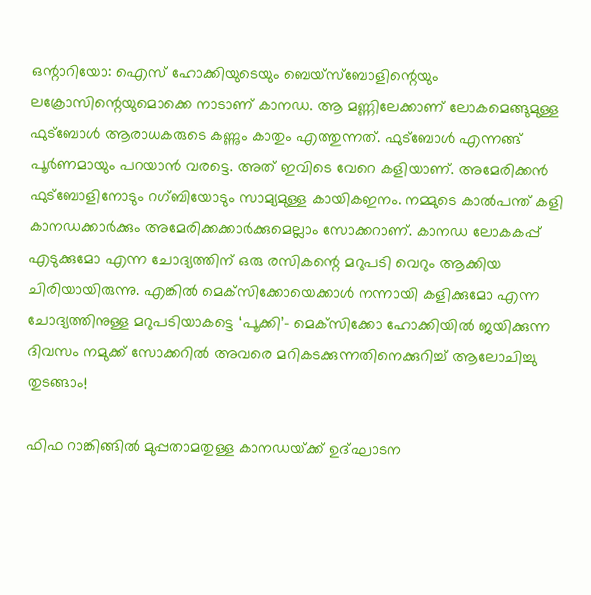ഒന്റാറിയോ: ഐസ് ഹോക്കിയുടെയും ബെയ്‌സ്‌ബോളിന്റെയും ലക്രോസിന്റെയുമൊക്കെ നാടാണ് കാനഡ. ആ മണ്ണിലേക്കാണ് ലോകമെങ്ങുമുള്ള ഫുട്‌ബോള്‍ ആരാധകരുടെ കണ്ണും കാതും എത്തുന്നത്. ഫുട്‌ബോള്‍ എന്നങ്ങ് പൂര്‍ണമായും പറയാന്‍ വരട്ടെ. അത് ഇവിടെ വേറെ കളിയാണ്. അമേരിക്കന്‍ ഫുട്‌ബോളിനോടും റഗ്ബിയോടും സാമ്യമുള്ള കായികഇനം. നമ്മുടെ കാല്‍പന്ത് കളി കാനഡക്കാര്‍ക്കും അമേരിക്കക്കാര്‍ക്കുമെല്ലാം സോക്കറാണ്. കാനഡ ലോകകപ്പ് എടുക്കുമോ എന്ന ചോദ്യത്തിന് ഒരു രസികന്റെ മറുപടി വെറും ആക്കിയ ചിരിയായിരുന്നു. എങ്കില്‍ മെക്‌സിക്കോയെക്കാള്‍ നന്നായി കളിക്കുമോ എന്ന ചോദ്യത്തിനുള്ള മറുപടിയാകട്ടെ ‘പൂക്കി’- മെക്‌സിക്കോ ഹോക്കിയില്‍ ജയിക്കുന്ന ദിവസം നമുക്ക് സോക്കറില്‍ അവരെ മറികടക്കുന്നതിനെക്കുറിച്ച് ആലോചിച്ചു തുടങ്ങാം!

ഫിഫ റാങ്കിങ്ങില്‍ മുപ്പതാമതുള്ള കാനഡയ്‌ക്ക് ഉദ്ഘാടന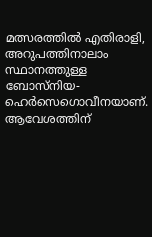മത്സരത്തില്‍ എതിരാളി, അറുപത്തിനാലാം സ്ഥാനത്തുള്ള ബോസ്‌നിയ-ഹെര്‍സെഗൊവീനയാണ്. ആവേശത്തിന്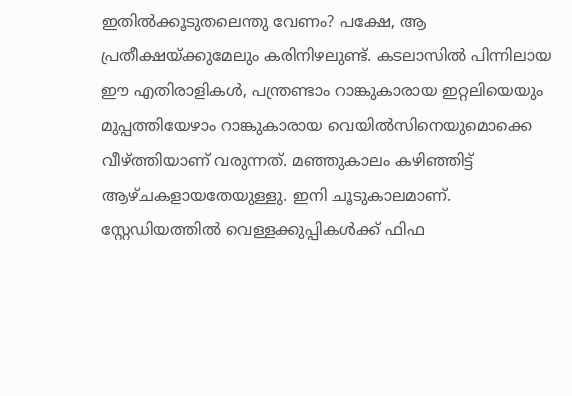ഇതില്‍ക്കൂടുതലെന്തു വേണം? പക്ഷേ, ആ പ്രതീക്ഷയ്‌ക്കുമേലും കരിനിഴലുണ്ട്. കടലാസില്‍ പിന്നിലായ ഈ എതിരാളികള്‍, പന്ത്രണ്ടാം റാങ്കുകാരായ ഇറ്റലിയെയും മുപ്പത്തിയേഴാം റാങ്കുകാരായ വെയില്‍സിനെയുമൊക്കെ വീഴ്‌ത്തിയാണ് വരുന്നത്. മഞ്ഞുകാലം കഴിഞ്ഞിട്ട് ആഴ്ചകളായതേയുള്ളു. ഇനി ചൂടുകാലമാണ്. സ്റ്റേഡിയത്തില്‍ വെള്ളക്കുപ്പികള്‍ക്ക് ഫിഫ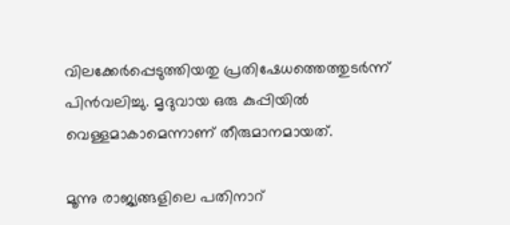വിലക്കേര്‍പ്പെടുത്തിയതു പ്രതിഷേധത്തെത്തുടര്‍ന്ന് പിന്‍വലിച്ചു. മൃദുവായ ഒരു കുപ്പിയില്‍ വെള്ളമാകാമെന്നാണ് തീരുമാനമായത്.

മൂന്നു രാജ്യങ്ങളിലെ പതിനാറ്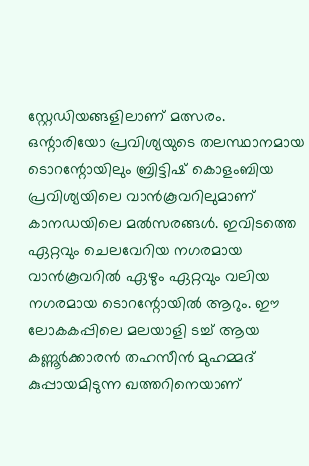സ്റ്റേഡിയങ്ങളിലാണ് മത്സരം. ഒന്റാരിയോ പ്രവിശ്യയുടെ തലസ്ഥാനമായ ടൊറന്റോയിലും ബ്രിട്ടിഷ് കൊളംബിയ പ്രവിശ്യയിലെ വാന്‍കൂവറിലുമാണ് കാനഡയിലെ മല്‍സരങ്ങള്‍. ഇവിടത്തെ ഏറ്റവും ചെലവേറിയ നഗരമായ വാന്‍കൂവറില്‍ ഏഴും ഏറ്റവും വലിയ നഗരമായ ടൊറന്റോയില്‍ ആറും. ഈ ലോകകപ്പിലെ മലയാളി ടച്ച് ആയ കണ്ണൂര്‍ക്കാരന്‍ തഹസീന്‍ മുഹമ്മദ് കുപ്പായമിടുന്ന ഖത്തറിനെയാണ്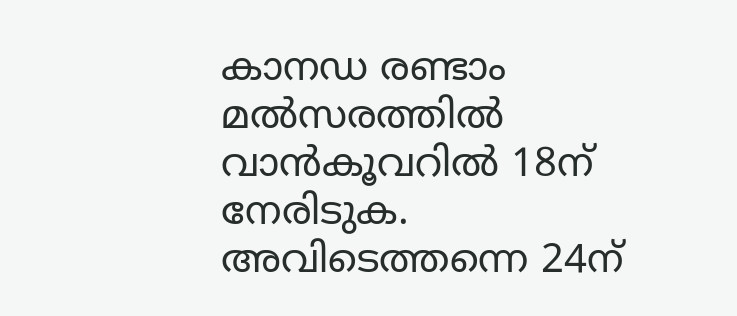കാനഡ രണ്ടാം മല്‍സരത്തില്‍ വാന്‍കൂവറില്‍ 18ന് നേരിടുക. അവിടെത്തന്നെ 24ന്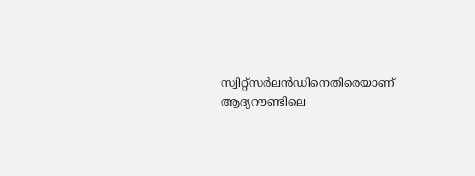സ്വിറ്റ്‌സര്‍ലന്‍ഡിനെതിരെയാണ് ആദ്യറൗണ്ടിലെ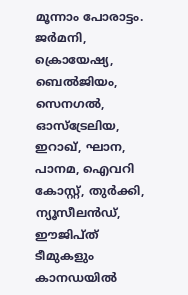മൂന്നാം പോരാട്ടം. ജര്‍മനി, ക്രൊയേഷ്യ, ബെല്‍ജിയം, സെനഗല്‍, ഓസ്‌ട്രേലിയ, ഇറാഖ്, ഘാന, പാനമ, ഐവറി കോസ്റ്റ്, തുര്‍ക്കി, ന്യൂസീലന്‍ഡ്, ഈജിപ്ത് ടീമുകളും കാനഡയില്‍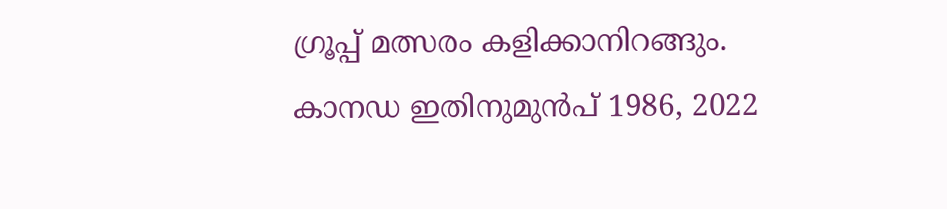ഗ്രൂപ്പ് മത്സരം കളിക്കാനിറങ്ങും.
കാനഡ ഇതിനുമുന്‍പ് 1986, 2022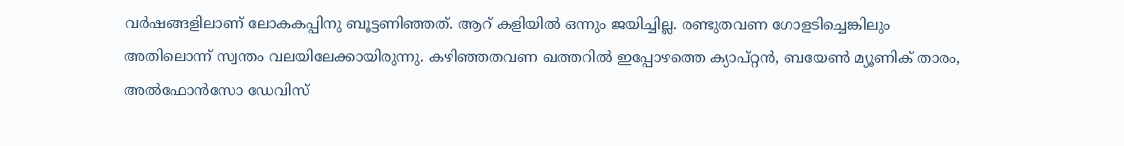വര്‍ഷങ്ങളിലാണ് ലോകകപ്പിനു ബൂട്ടണിഞ്ഞത്. ആറ് കളിയില്‍ ഒന്നും ജയിച്ചില്ല. രണ്ടുതവണ ഗോളടിച്ചെങ്കിലും അതിലൊന്ന് സ്വന്തം വലയിലേക്കായിരുന്നു. കഴിഞ്ഞതവണ ഖത്തറില്‍ ഇപ്പോഴത്തെ ക്യാപ്റ്റന്‍, ബയേണ്‍ മ്യൂണിക് താരം, അല്‍ഫോന്‍സോ ഡേവിസ്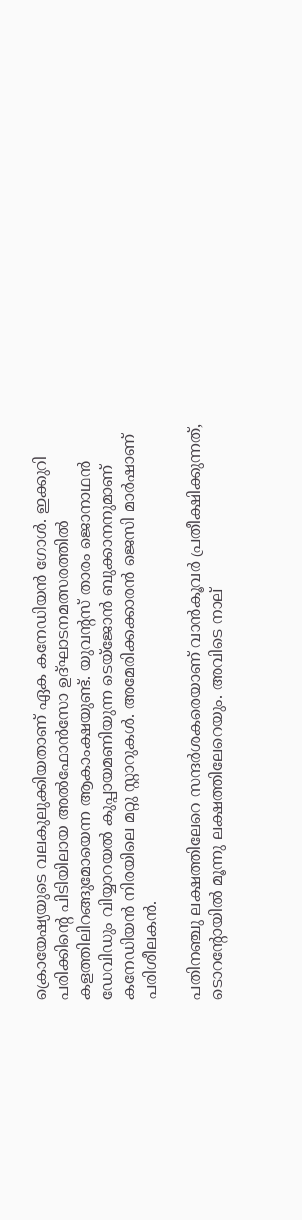ക്രൊയേഷ്യയുടെ വലകുലുക്കിയതാണ് ഏക കനേഡിയന്‍ ഗോള്‍. ഇക്കുറി പരിക്കിന്റെ പിടിയിലായ അല്‍ഫോന്‍സോ ഉദ്ഘാടനമത്സരത്തില്‍ കളത്തിലിറങ്ങുമോയെന്ന ആകാംക്ഷയുണ്ട്. യുവന്റസ് താരം ജൊനാഥന്‍ ഡേവിഡും വിയ്യാറയല്‍ കുപ്പായമണിയുന്ന ടെയ്‌ജോന്‍ ബുക്കാനനുമാണ് കനേഡിയന്‍ നിരയിലെ മറ്റു സ്റ്റാറുകള്‍. അമേരിക്കക്കാരന്‍ ജെസി മാര്‍ഷാണ് പരിശീലകന്‍.

പതിനഞ്ചു ലക്ഷത്തിലേറെ സന്ദര്‍ശകരെയാണ് വാന്‍കൂവര്‍ പ്രതീക്ഷിക്കുന്നത്, ടൊറന്റോയില്‍ മൂന്നു ലക്ഷത്തിലേറെയും. അവിടെ നാല്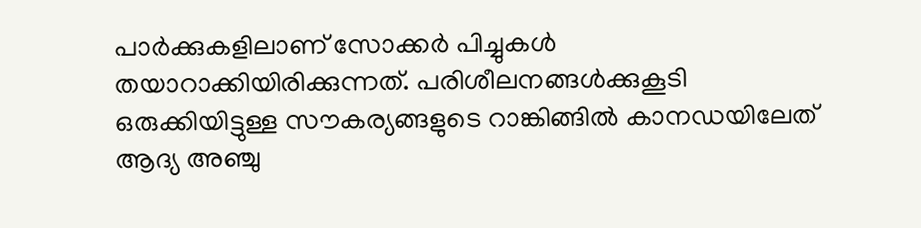പാര്‍ക്കുകളിലാണ് സോക്കര്‍ പിച്ചുകള്‍ തയാറാക്കിയിരിക്കുന്നത്. പരിശീലനങ്ങള്‍ക്കുകൂടി ഒരുക്കിയിട്ടുള്ള സൗകര്യങ്ങളുടെ റാങ്കിങ്ങില്‍ കാനഡയിലേത് ആദ്യ അഞ്ചു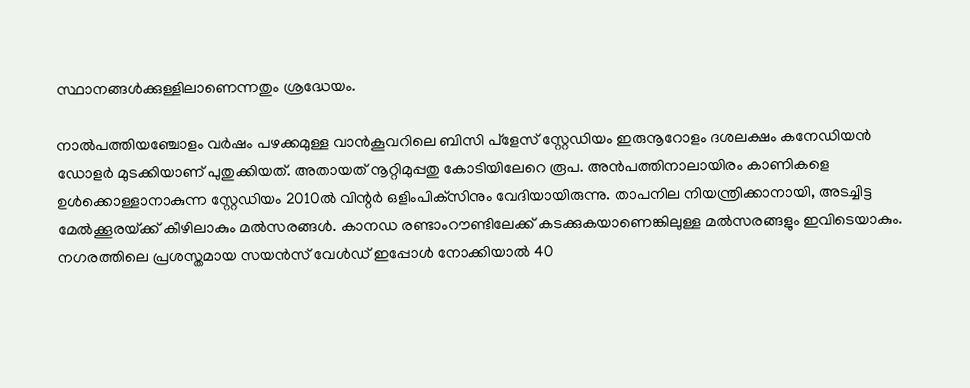സ്ഥാനങ്ങള്‍ക്കുള്ളിലാണെന്നതും ശ്രദ്ധേയം.

നാല്‍പത്തിയഞ്ചോളം വര്‍ഷം പഴക്കമുള്ള വാന്‍കൂവറിലെ ബിസി പ്‌ളേസ് സ്റ്റേഡിയം ഇരുനൂറോളം ദശലക്ഷം കനേഡിയന്‍ ഡോളര്‍ മുടക്കിയാണ് പുതുക്കിയത്. അതായത് നൂറ്റിമുപ്പതു കോടിയിലേറെ രൂപ. അന്‍പത്തിനാലായിരം കാണികളെ ഉള്‍ക്കൊള്ളാനാകുന്ന സ്റ്റേഡിയം 2010ല്‍ വിന്റര്‍ ഒളിംപിക്‌സിനും വേദിയായിരുന്നു. താപനില നിയന്ത്രിക്കാനായി, അടച്ചിട്ട മേല്‍ക്കൂരയ്‌ക്ക് കീഴിലാകും മല്‍സരങ്ങള്‍. കാനഡ രണ്ടാംറൗണ്ടിലേക്ക് കടക്കുകയാണെങ്കിലുള്ള മല്‍സരങ്ങളും ഇവിടെയാകും. നഗരത്തിലെ പ്രശസ്തമായ സയന്‍സ് വേള്‍ഡ് ഇപ്പോള്‍ നോക്കിയാല്‍ 40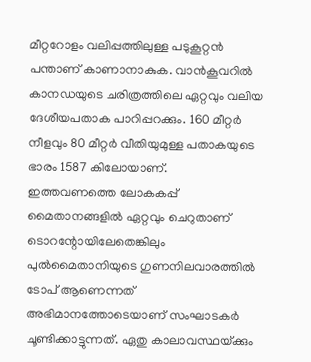മീറ്ററോളം വലിപ്പത്തിലുള്ള പടുകൂറ്റന്‍ പന്താണ് കാണാനാകുക. വാന്‍കൂവറില്‍ കാനഡയുടെ ചരിത്രത്തിലെ ഏറ്റവും വലിയ ദേശീയപതാക പാറിപ്പറക്കും. 160 മീറ്റര്‍ നീളവും 80 മീറ്റര്‍ വീതിയുമുള്ള പതാകയുടെ ഭാരം 1587 കിലോയാണ്.
ഇത്തവണത്തെ ലോകകപ്പ് മൈതാനങ്ങളില്‍ ഏറ്റവും ചെറുതാണ് ടൊറന്റോയിലേതെങ്കിലും പുല്‍മൈതാനിയുടെ ഗുണനിലവാരത്തില്‍ ടോപ് ആണെന്നത് അഭിമാനത്തോടെയാണ് സംഘാടകര്‍ ചൂണ്ടിക്കാട്ടുന്നത്. ഏതു കാലാവസ്ഥയ്‌ക്കും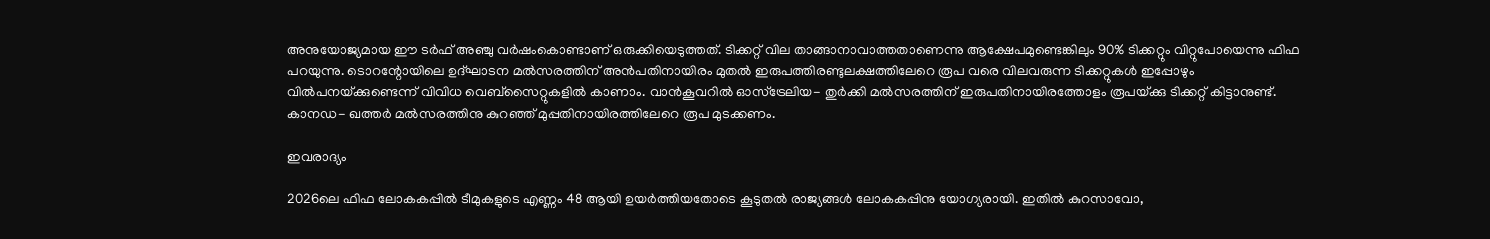അനുയോജ്യമായ ഈ ടര്‍ഫ് അഞ്ചു വര്‍ഷംകൊണ്ടാണ് ഒരുക്കിയെടുത്തത്. ടിക്കറ്റ് വില താങ്ങാനാവാത്തതാണെന്നു ആക്ഷേപമുണ്ടെങ്കിലും 90% ടിക്കറ്റും വിറ്റുപോയെന്നു ഫിഫ പറയുന്നു. ടൊറന്റോയിലെ ഉദ്ഘാടന മല്‍സരത്തിന് അന്‍പതിനായിരം മുതല്‍ ഇരുപത്തിരണ്ടുലക്ഷത്തിലേറെ രൂപ വരെ വിലവരുന്ന ടിക്കറ്റുകള്‍ ഇപ്പോഴും വില്‍പനയ്‌ക്കുണ്ടെന്ന് വിവിധ വെബ്‌സൈറ്റുകളില്‍ കാണാം. വാന്‍കൂവറില്‍ ഓസ്‌ട്രേലിയ- തുര്‍ക്കി മല്‍സരത്തിന് ഇരുപതിനായിരത്തോളം രൂപയ്‌ക്കു ടിക്കറ്റ് കിട്ടാനുണ്ട്. കാനഡ- ഖത്തര്‍ മല്‍സരത്തിനു കുറഞ്ഞ് മുപ്പതിനായിരത്തിലേറെ രൂപ മുടക്കണം.

ഇവരാദ്യം

2026ലെ ഫിഫ ലോകകപ്പില്‍ ടീമുകളുടെ എണ്ണം 48 ആയി ഉയര്‍ത്തിയതോടെ കൂടുതല്‍ രാജ്യങ്ങള്‍ ലോകകപ്പിനു യോഗ്യരായി. ഇതില്‍ കുറസാവോ,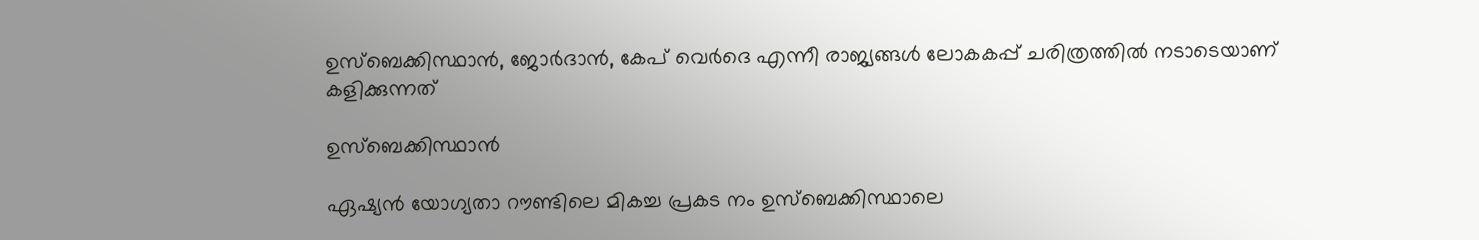ഉസ്‌ബെക്കിസ്ഥാന്‍, ജോര്‍ദാന്‍, കേപ് വെര്‍ദെ എന്നീ രാജ്യങ്ങള്‍ ലോകകപ്പ് ചരിത്രത്തില്‍ നടാടെയാണ് കളിക്കുന്നത്

ഉസ്‌ബെക്കിസ്ഥാന്‍

ഏഷ്യന്‍ യോഗ്യതാ റൗണ്ടിലെ മികച്ച പ്രകട നം ഉസ്‌ബെക്കിസ്ഥാലെ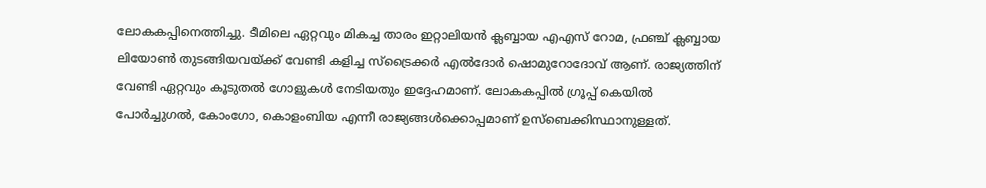ലോകകപ്പിനെത്തിച്ചു. ടീമിലെ ഏറ്റവും മികച്ച താരം ഇറ്റാലിയന്‍ ക്ലബ്ബായ എഎസ് റോമ, ഫ്രഞ്ച് ക്ലബ്ബായ ലിയോണ്‍ തുടങ്ങിയവയ്‌ക്ക് വേണ്ടി കളിച്ച സ്ട്രൈക്കര്‍ എല്‍ദോര്‍ ഷൊമുറോദോവ് ആണ്. രാജ്യത്തിന് വേണ്ടി ഏറ്റവും കൂടുതല്‍ ഗോളുകള്‍ നേടിയതും ഇദ്ദേഹമാണ്. ലോകകപ്പില്‍ ഗ്രൂപ്പ് കെയില്‍ പോര്‍ച്ചുഗല്‍, കോംഗോ, കൊളംബിയ എന്നീ രാജ്യങ്ങള്‍ക്കൊപ്പമാണ് ഉസ്ബെക്കിസ്ഥാനുള്ളത്.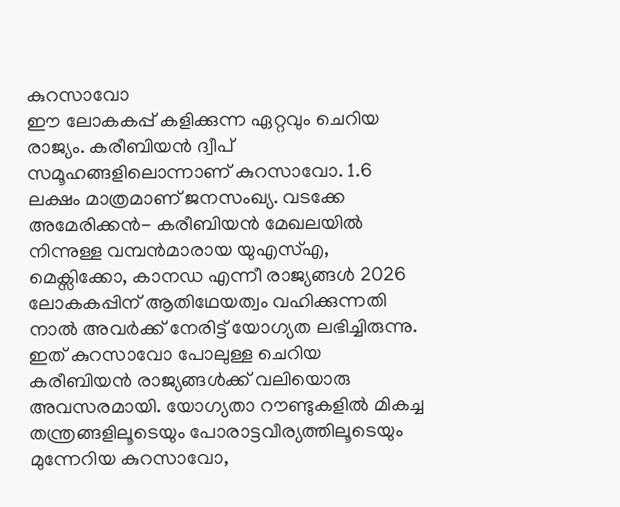കുറസാവോ
ഈ ലോകകപ്പ് കളിക്കുന്ന ഏറ്റവും ചെറിയ രാജ്യം. കരീബിയന്‍ ദ്വീപ് സമൂഹങ്ങളിലൊന്നാണ് കുറസാവോ. 1.6 ലക്ഷം മാത്രമാണ് ജനസംഖ്യ. വടക്കേ അമേരിക്കന്‍- കരീബിയന്‍ മേഖലയില്‍ നിന്നുള്ള വമ്പന്‍മാരായ യുഎസ്എ, മെക്സിക്കോ, കാനഡ എന്നീ രാജ്യങ്ങള്‍ 2026 ലോകകപ്പിന് ആതിഥേയത്വം വഹിക്കുന്നതി നാല്‍ അവര്‍ക്ക് നേരിട്ട് യോഗ്യത ലഭിച്ചിരുന്നു. ഇത് കുറസാവോ പോലുള്ള ചെറിയ കരീബിയന്‍ രാജ്യങ്ങള്‍ക്ക് വലിയൊരു അവസരമായി. യോഗ്യതാ റൗണ്ടുകളില്‍ മികച്ച തന്ത്രങ്ങളിലൂടെയും പോരാട്ടവീര്യത്തിലൂടെയും മുന്നേറിയ കുറസാവോ,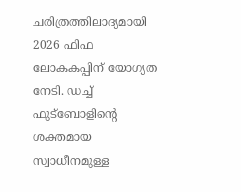ചരിത്രത്തിലാദ്യമായി 2026 ഫിഫ ലോകകപ്പിന് യോഗ്യത നേടി. ഡച്ച് ഫുട്ബോളിന്റെ ശക്തമായ സ്വാധീനമുള്ള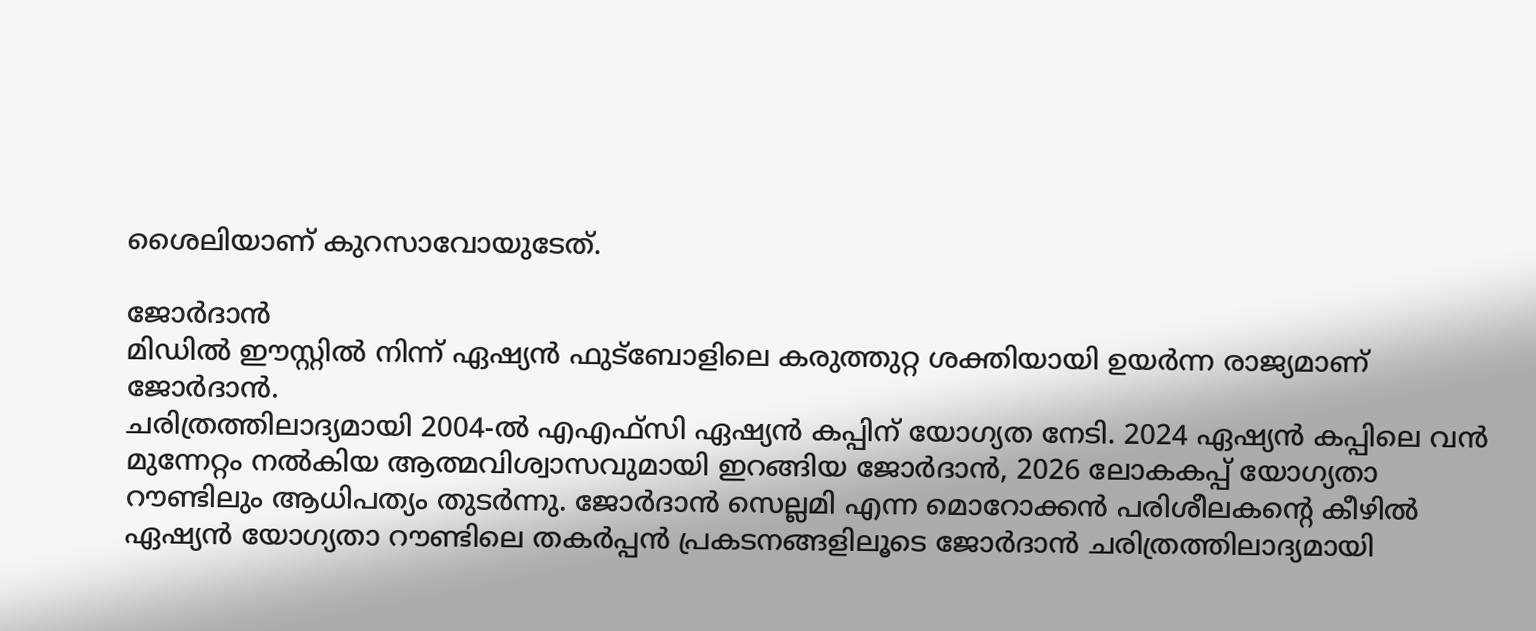ശൈലിയാണ് കുറസാവോയുടേത്.

ജോര്‍ദാന്‍
മിഡില്‍ ഈസ്റ്റില്‍ നിന്ന് ഏഷ്യന്‍ ഫുട്ബോളിലെ കരുത്തുറ്റ ശക്തിയായി ഉയര്‍ന്ന രാജ്യമാണ് ജോര്‍ദാന്‍.
ചരിത്രത്തിലാദ്യമായി 2004-ല്‍ എഎഫ്‌സി ഏഷ്യന്‍ കപ്പിന് യോഗ്യത നേടി. 2024 ഏഷ്യന്‍ കപ്പിലെ വന്‍ മുന്നേറ്റം നല്‍കിയ ആത്മവിശ്വാസവുമായി ഇറങ്ങിയ ജോര്‍ദാന്‍, 2026 ലോകകപ്പ് യോഗ്യതാ റൗണ്ടിലും ആധിപത്യം തുടര്‍ന്നു. ജോര്‍ദാന്‍ സെല്ലമി എന്ന മൊറോക്കന്‍ പരിശീലകന്റെ കീഴില്‍ ഏഷ്യന്‍ യോഗ്യതാ റൗണ്ടിലെ തകര്‍പ്പന്‍ പ്രകടനങ്ങളിലൂടെ ജോര്‍ദാന്‍ ചരിത്രത്തിലാദ്യമായി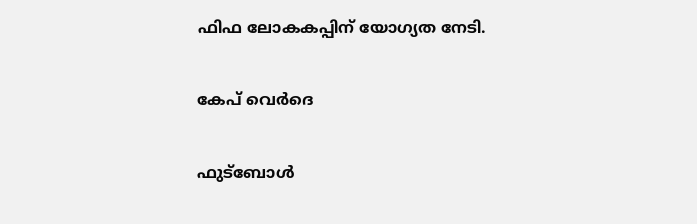ഫിഫ ലോകകപ്പിന് യോഗ്യത നേടി.

കേപ് വെര്‍ദെ

ഫുട്ബോള്‍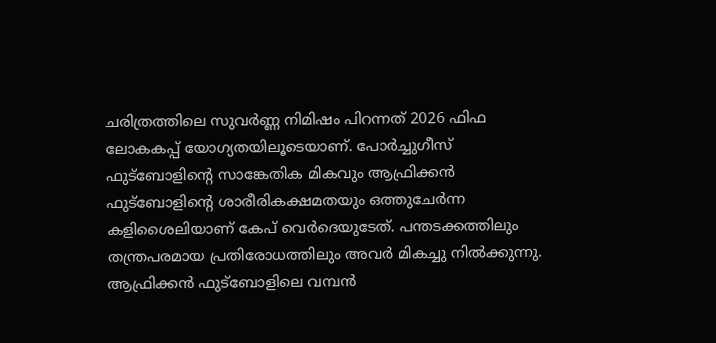ചരിത്രത്തിലെ സുവര്‍ണ്ണ നിമിഷം പിറന്നത് 2026 ഫിഫ ലോകകപ്പ് യോഗ്യതയിലൂടെയാണ്. പോര്‍ച്ചുഗീസ് ഫുട്ബോളിന്റെ സാങ്കേതിക മികവും ആഫ്രിക്കന്‍ ഫുട്ബോളിന്റെ ശാരീരികക്ഷമതയും ഒത്തുചേര്‍ന്ന കളിശൈലിയാണ് കേപ് വെര്‍ദെയുടേത്. പന്തടക്കത്തിലും തന്ത്രപരമായ പ്രതിരോധത്തിലും അവര്‍ മികച്ചു നില്‍ക്കുന്നു. ആഫ്രിക്കന്‍ ഫുട്ബോളിലെ വമ്പന്‍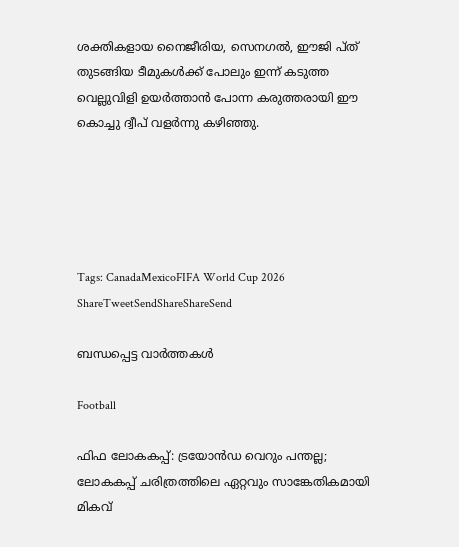ശക്തികളായ നൈജീരിയ, സെനഗല്‍, ഈജി പ്ത് തുടങ്ങിയ ടീമുകള്‍ക്ക് പോലും ഇന്ന് കടുത്ത വെല്ലുവിളി ഉയര്‍ത്താന്‍ പോന്ന കരുത്തരായി ഈ കൊച്ചു ദ്വീപ് വളര്‍ന്നു കഴിഞ്ഞു.





Tags: CanadaMexicoFIFA World Cup 2026
ShareTweetSendShareShareSend

ബന്ധപ്പെട്ട വാര്‍ത്തകള്‍

Football

ഫിഫ ലോകകപ്പ്: ട്രയോന്‍ഡ വെറും പന്തല്ല; ലോകകപ്പ് ചരിത്രത്തിലെ ഏറ്റവും സാങ്കേതികമായി മികവ്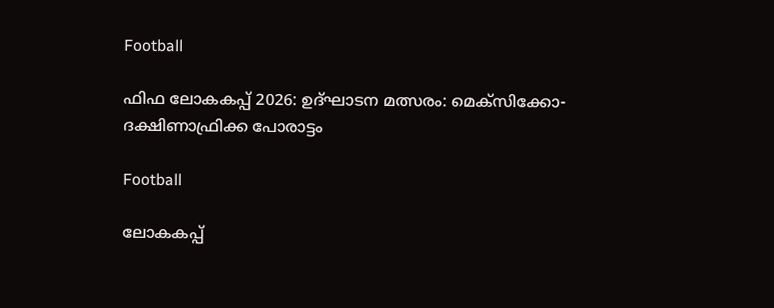Football

ഫിഫ ലോകകപ്പ് 2026: ഉദ്ഘാടന മത്സരം: മെക്‌സിക്കോ- ദക്ഷിണാഫ്രിക്ക പോരാട്ടം

Football

ലോകകപ്പ്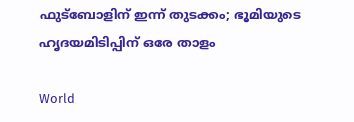ഫുട്‌ബോളിന് ഇന്ന് തുടക്കം; ഭൂമിയുടെ ഹൃദയമിടിപ്പിന് ഒരേ താളം

World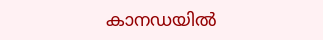കാനഡയിൽ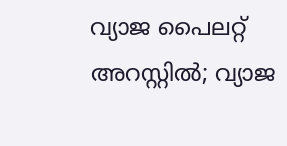വ്യാജ പൈലറ്റ് അറസ്റ്റിൽ; വ്യാജ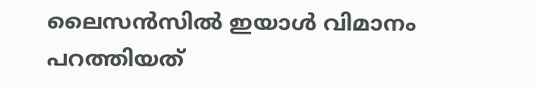ലൈസൻസിൽ ഇയാൾ വിമാനം പറത്തിയത്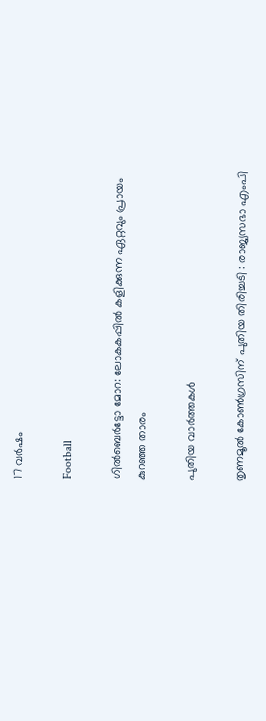17 വർഷം

Football

ഗില്‍ബെര്‍ട്ടോ മോറ: ലോകകപ്പില്‍ കളിക്കുന്ന ഏറ്റവും പ്രായം കുറഞ്ഞ താരം

പുതിയ വാര്‍ത്തകള്‍

തൃണമൂൽ കോൺഗ്രസിന് പുതിയ തിരിച്ചടി : രാജ്യസഭാ എംപി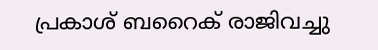പ്രകാശ് ബറൈക് രാജിവച്ചു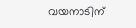വയനാടിന്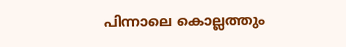പിന്നാലെ കൊല്ലത്തും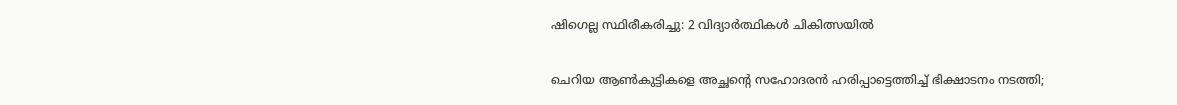ഷിഗെല്ല സ്ഥിരീകരിച്ചു: 2 വിദ്യാർത്ഥികൾ ചികിത്സയിൽ

ചെറിയ ആൺകുട്ടികളെ അച്ഛന്റെ സഹോദരൻ ഹരിപ്പാട്ടെത്തിച്ച് ഭിക്ഷാടനം നടത്തി;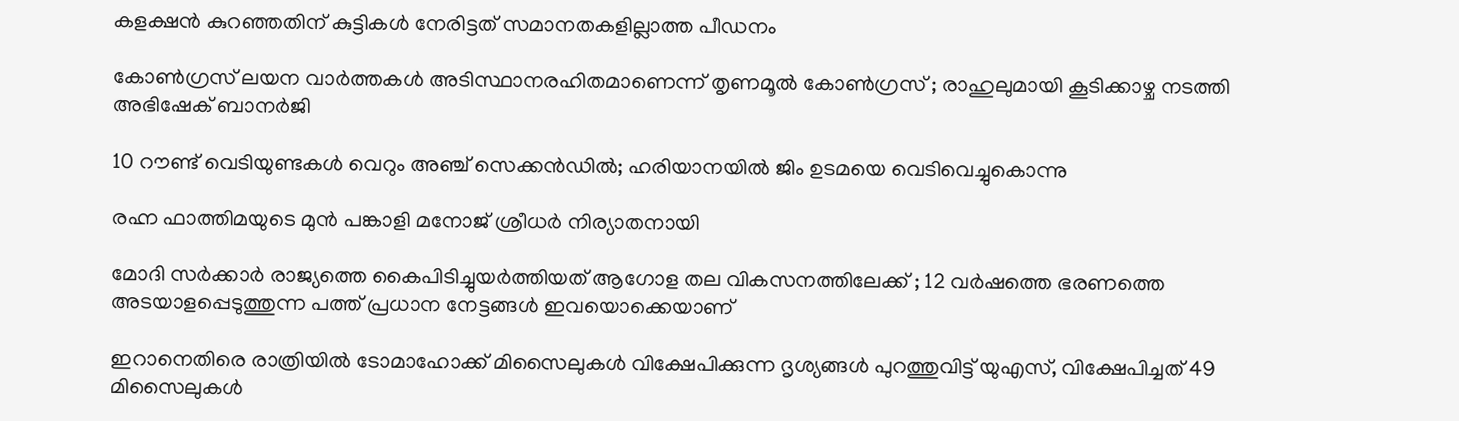കളക്ഷൻ കുറഞ്ഞതിന് കുട്ടികൾ നേരിട്ടത് സമാനതകളില്ലാത്ത പീഡനം

കോൺഗ്രസ് ലയന വാർത്തകൾ അടിസ്ഥാനരഹിതമാണെന്ന് തൃണമൂൽ കോൺഗ്രസ് ; രാഹുലുമായി കൂടിക്കാഴ്ച നടത്തി അഭിഷേക് ബാനർജി

10 റൗണ്ട് വെടിയുണ്ടകൾ വെറും അഞ്ച് സെക്കൻഡിൽ; ഹരിയാനയിൽ ജിം ഉടമയെ വെടിവെച്ചുകൊന്നു

രഹ്ന ഫാത്തിമയുടെ മുൻ പങ്കാളി മനോജ് ശ്രീധർ നിര്യാതനായി

മോദി സർക്കാർ രാജ്യത്തെ കൈപിടിച്ചുയർത്തിയത് ആഗോള തല വികസനത്തിലേക്ക് ; 12 വർഷത്തെ ഭരണത്തെ അടയാളപ്പെടുത്തുന്ന പത്ത് പ്രധാന നേട്ടങ്ങൾ ഇവയൊക്കെയാണ്

ഇറാനെതിരെ രാത്രിയിൽ ടോമാഹോക്ക് മിസൈലുകൾ വിക്ഷേപിക്കുന്ന ദൃശ്യങ്ങൾ പുറത്തുവിട്ട് യുഎസ്, വിക്ഷേപിച്ചത് 49 മിസൈലുകൾ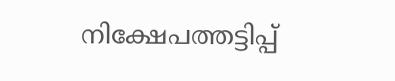നിക്ഷേപത്തട്ടിപ്പ്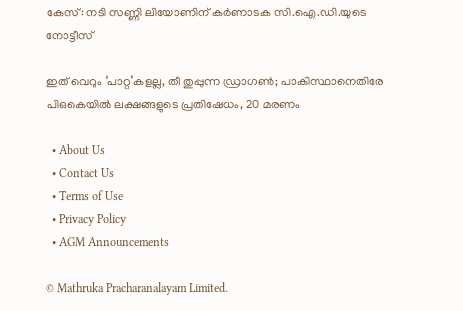കേസ്: നടി സണ്ണി ലിയോണിന് കർണാടക സി.ഐ.ഡി.യുടെ നോട്ടീസ്

ഇത് വെറും ‘പാറ്റ’കളല്ല, തീ തുപ്പുന്ന ഡ്രാഗൺ; പാകിസ്ഥാനെതിരേ പിഒകെയിൽ ലക്ഷങ്ങളുടെ പ്രതിഷേധം, 20 മരണം

  • About Us
  • Contact Us
  • Terms of Use
  • Privacy Policy
  • AGM Announcements

© Mathruka Pracharanalayam Limited.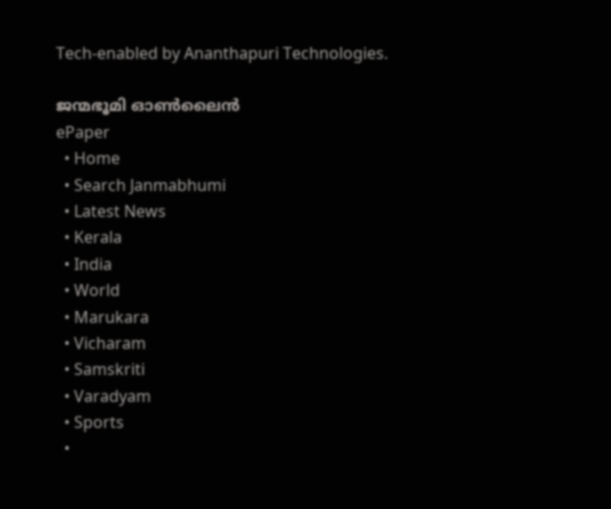Tech-enabled by Ananthapuri Technologies.

ജന്മഭൂമി ഓണ്‍ലൈന്‍
ePaper
  • Home
  • Search Janmabhumi
  • Latest News
  • Kerala
  • India
  • World
  • Marukara
  • Vicharam
  • Samskriti
  • Varadyam
  • Sports
  •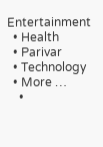Entertainment
  • Health
  • Parivar
  • Technology
  • More …
    •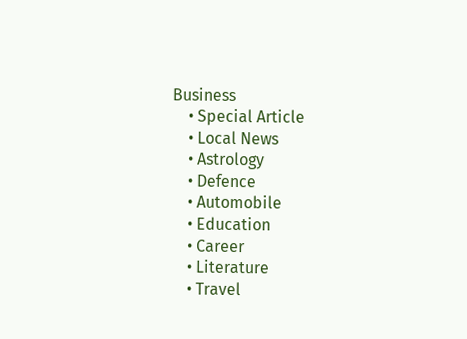Business
    • Special Article
    • Local News
    • Astrology
    • Defence
    • Automobile
    • Education
    • Career
    • Literature
    • Travel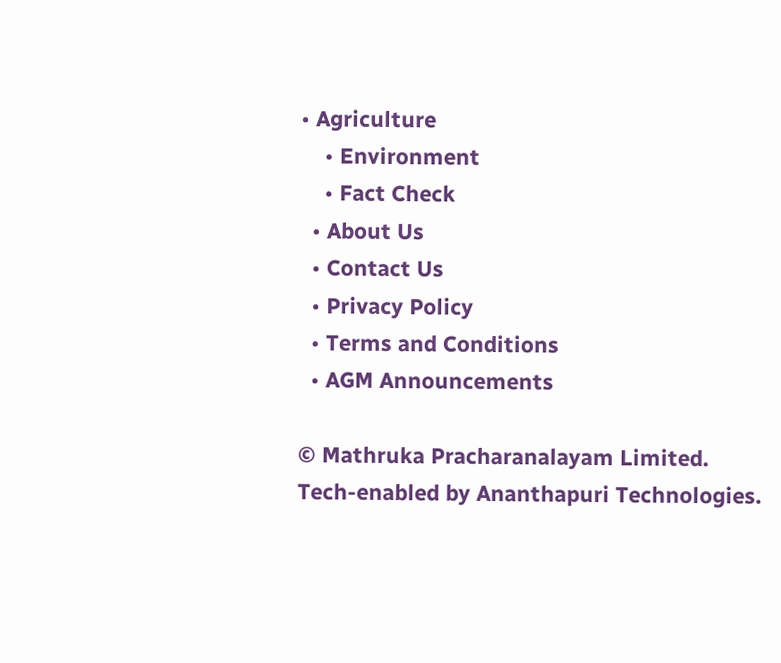• Agriculture
    • Environment
    • Fact Check
  • About Us
  • Contact Us
  • Privacy Policy
  • Terms and Conditions
  • AGM Announcements

© Mathruka Pracharanalayam Limited.
Tech-enabled by Ananthapuri Technologies.